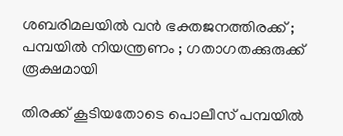ശബരിമലയില്‍ വന്‍ ഭക്തജനത്തിരക്ക് ; പമ്പയില്‍ നിയന്ത്രണം ; ഗതാഗതക്കുരുക്ക് രൂക്ഷമായി

തിരക്ക് കൂടിയതോടെ പൊലീസ് പമ്പയില്‍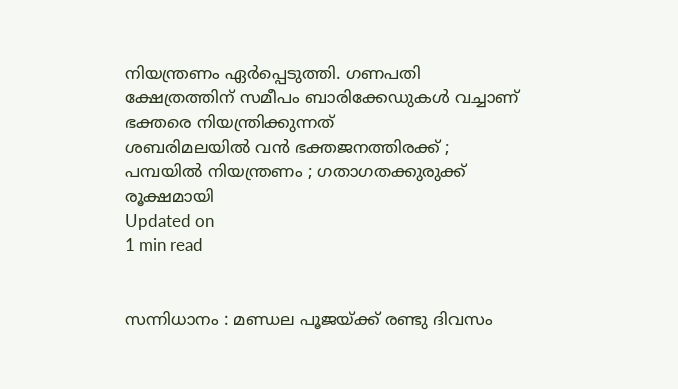നിയന്ത്രണം ഏര്‍പ്പെടുത്തി. ഗണപതി ക്ഷേത്രത്തിന് സമീപം ബാരിക്കേഡുകള്‍ വച്ചാണ് ഭക്തരെ നിയന്ത്രിക്കുന്നത്
ശബരിമലയില്‍ വന്‍ ഭക്തജനത്തിരക്ക് ; പമ്പയില്‍ നിയന്ത്രണം ; ഗതാഗതക്കുരുക്ക് രൂക്ഷമായി
Updated on
1 min read


സന്നിധാനം : മണ്ഡല പൂജയ്ക്ക് രണ്ടു ദിവസം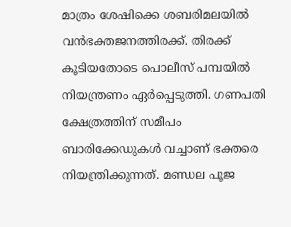മാത്രം ശേഷിക്കെ ശബരിമലയില്‍ വന്‍ഭക്തജനത്തിരക്ക്. തിരക്ക് കൂടിയതോടെ പൊലീസ് പമ്പയില്‍ നിയന്ത്രണം ഏര്‍പ്പെടുത്തി. ഗണപതി ക്ഷേത്രത്തിന് സമീപം ബാരിക്കേഡുകള്‍ വച്ചാണ് ഭക്തരെ നിയന്ത്രിക്കുന്നത്. മണ്ഡല പൂജ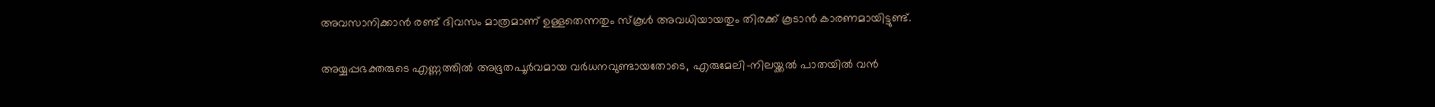അവസാനിക്കാന്‍ രണ്ട് ദിവസം മാത്രമാണ് ഉള്ളതെന്നതും സ്‌കൂള്‍ അവധിയായതും തിരക്ക് കൂടാന്‍ കാരണമായിട്ടുണ്ട്.

അയ്യപ്പഭക്തരുടെ എണ്ണത്തില്‍ അഭൂതപൂര്‍വമായ വര്‍ധനവുണ്ടായതോടെ, എരുമേലി-നിലയ്ക്കല്‍ പാതയില്‍ വന്‍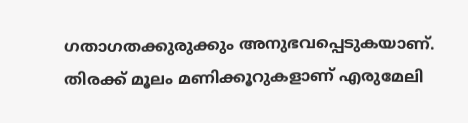ഗതാഗതക്കുരുക്കും അനുഭവപ്പെടുകയാണ്. തിരക്ക് മൂലം മണിക്കൂറുകളാണ് എരുമേലി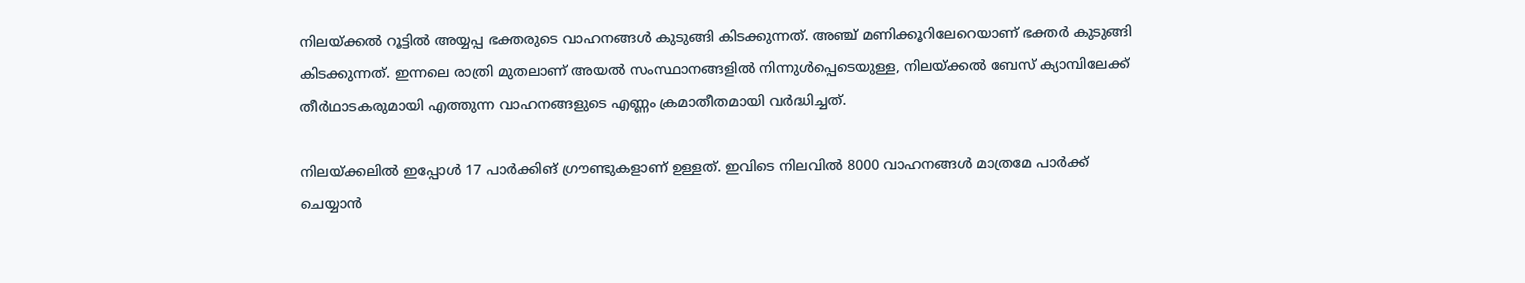നിലയ്ക്കല്‍ റൂട്ടില്‍ അയ്യപ്പ ഭക്തരുടെ വാഹനങ്ങള്‍ കുടുങ്ങി കിടക്കുന്നത്. അഞ്ച് മണിക്കൂറിലേറെയാണ് ഭക്തര്‍ കുടുങ്ങി കിടക്കുന്നത്. ഇന്നലെ രാത്രി മുതലാണ് അയല്‍ സംസ്ഥാനങ്ങളില്‍ നിന്നുള്‍പ്പെടെയുള്ള, നിലയ്ക്കല്‍ ബേസ് ക്യാമ്പിലേക്ക് തീര്‍ഥാടകരുമായി എത്തുന്ന വാഹനങ്ങളുടെ എണ്ണം ക്രമാതീതമായി വര്‍ദ്ധിച്ചത്.

നിലയ്ക്കലില്‍ ഇപ്പോള്‍ 17 പാര്‍ക്കിങ് ഗ്രൗണ്ടുകളാണ് ഉള്ളത്. ഇവിടെ നിലവില്‍ 8000 വാഹനങ്ങള്‍ മാത്രമേ പാര്‍ക്ക് ചെയ്യാന്‍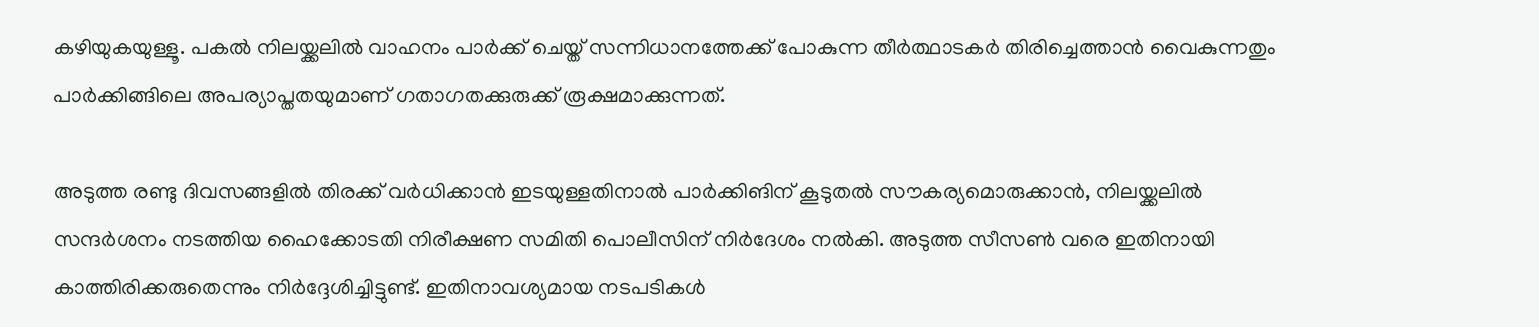കഴിയുകയുള്ളൂ. പകല്‍ നിലയ്ക്കലില്‍ വാഹനം പാര്‍ക്ക് ചെയ്ത് സന്നിധാനത്തേക്ക് പോകുന്ന തീര്‍ത്ഥാടകര്‍ തിരിച്ചെത്താന്‍ വൈകുന്നതും പാര്‍ക്കിങ്ങിലെ അപര്യാപ്തതയുമാണ് ഗതാഗതക്കുരുക്ക് രൂക്ഷമാക്കുന്നത്.

അടുത്ത രണ്ടു ദിവസങ്ങളില്‍ തിരക്ക് വര്‍ധിക്കാന്‍ ഇടയുള്ളതിനാല്‍ പാര്‍ക്കിങിന് കൂടുതല്‍ സൗകര്യമൊരുക്കാന്‍, നിലയ്ക്കലില്‍ സന്ദര്‍ശനം നടത്തിയ ഹൈക്കോടതി നിരീക്ഷണ സമിതി പൊലീസിന് നിര്‍ദേശം നല്‍കി. അടുത്ത സീസണ്‍ വരെ ഇതിനായി കാത്തിരിക്കരുതെന്നും നിര്‍ദ്ദേശിച്ചിട്ടുണ്ട്. ഇതിനാവശ്യമായ നടപടികള്‍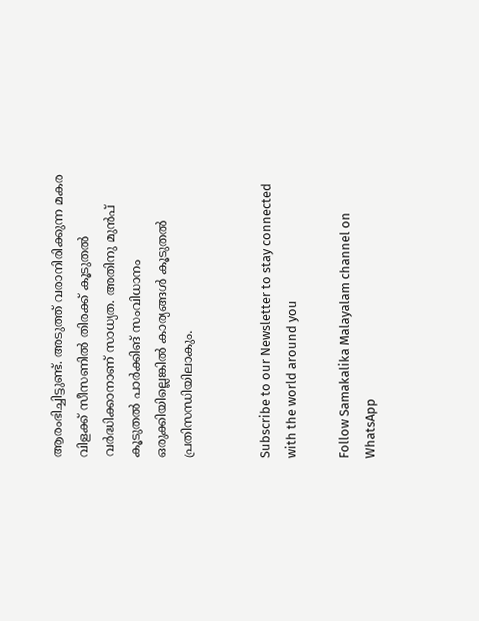ആരംഭിച്ചിട്ടുണ്ട്. അടുത്ത് വരാനിരിക്കുന്ന മകര വിളക്ക് സീസണില്‍ തിരക്ക് കൂടുതല്‍ വര്‍ദ്ധിക്കാനാണ് സാധ്യത. അതിനു മുന്‍പ് കൂടുതല്‍ പാര്‍ക്കിങ് സംവിധാനം ഒരുക്കിയില്ലെങ്കില്‍ കാര്യങ്ങള്‍ കൂടുതല്‍ പ്രതിസന്ധിയിലാകും.


Subscribe to our Newsletter to stay connected with the world around you

Follow Samakalika Malayalam channel on WhatsApp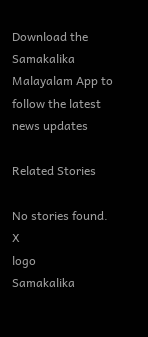Download the Samakalika Malayalam App to follow the latest news updates

Related Stories

No stories found.
X
logo
Samakalika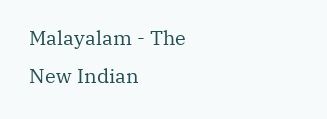Malayalam - The New Indian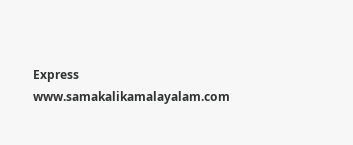Express
www.samakalikamalayalam.com